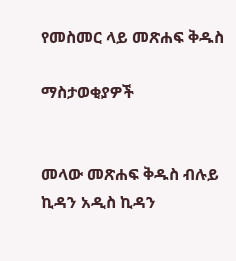የመስመር ላይ መጽሐፍ ቅዱስ

ማስታወቂያዎች


መላው መጽሐፍ ቅዱስ ብሉይ ኪዳን አዲስ ኪዳን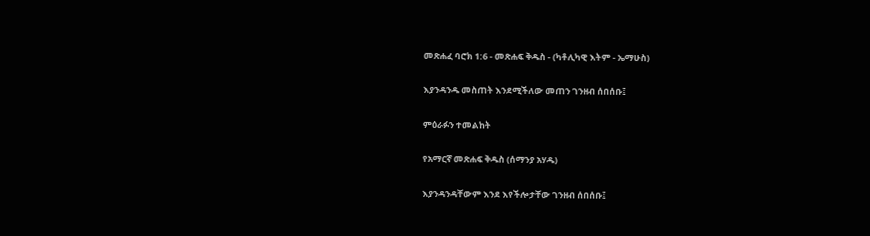መጽሐፈ ባሮክ 1:6 - መጽሐፍ ቅዱስ - (ካቶሊካዊ እትም - ኤማሁስ)

እያንዳንዱ መስጠት እንደሚችለው መጠን ገንዘብ ሰበሰቡ፤

ምዕራፉን ተመልከት

የአማርኛ መጽሐፍ ቅዱስ (ሰማንያ አሃዱ)

እያንዳንዳቸውም እንደ እየችሎታቸው ገንዘብ ሰበሰቡ፤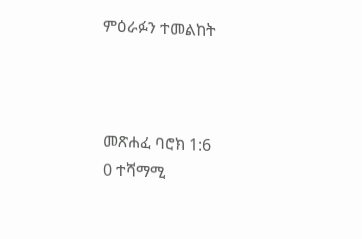ምዕራፉን ተመልከት



መጽሐፈ ባሮክ 1:6
0 ተሻማሚ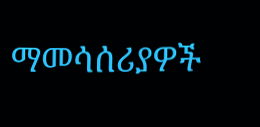ማመሳሰሪያዎች